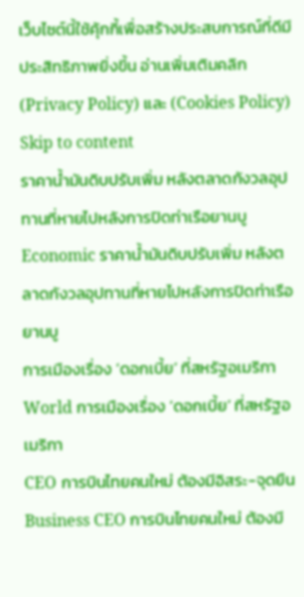เว็บไซต์นี้ใช้คุ้กกี้เพื่อสร้างประสบการณ์ที่ดีมีประสิทธิภาพยิ่งขี้น อ่านเพิ่มเติมคลิก (Privacy Policy) และ (Cookies Policy)
Skip to content
ราคาน้ำมันดิบปรับเพิ่ม หลังตลาดกังวลอุปทานที่หายไปหลังการปิดท่าเรือยานบู
Economic ราคาน้ำมันดิบปรับเพิ่ม หลังตลาดกังวลอุปทานที่หายไปหลังการปิดท่าเรือยานบู
การเมืองเรื่อง ‘ดอกเบี้ย’ ที่สหรัฐอเมริกา
World การเมืองเรื่อง ‘ดอกเบี้ย’ ที่สหรัฐอเมริกา
CEO การบินไทยคนใหม่ ต้องมีอิสระ-จุดยืน
Business CEO การบินไทยคนใหม่ ต้องมี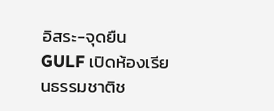อิสระ-จุดยืน
GULF เปิดห้องเรียนธรรมชาติช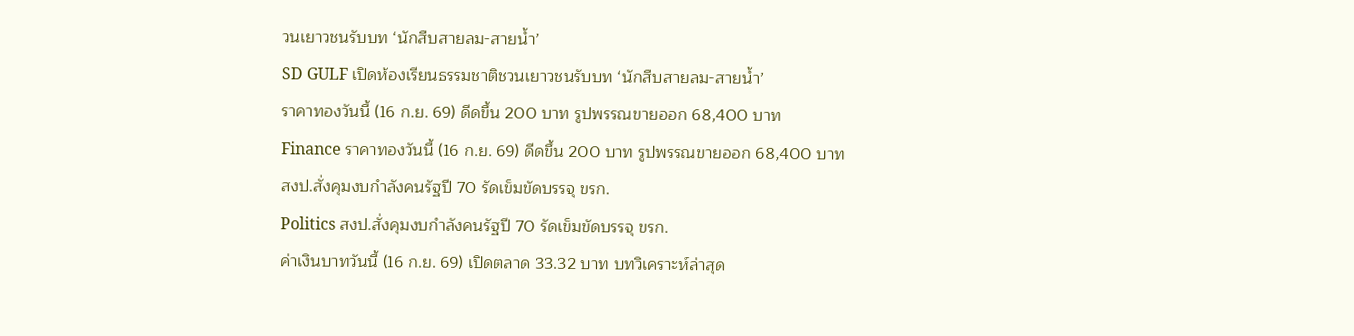วนเยาวชนรับบท ‘นักสืบสายลม-สายน้ำ’
SD GULF เปิดห้องเรียนธรรมชาติชวนเยาวชนรับบท ‘นักสืบสายลม-สายน้ำ’
ราคาทองวันนี้ (16 ก.ย. 69) ดีดขึ้น 200 บาท รูปพรรณขายออก 68,400 บาท
Finance ราคาทองวันนี้ (16 ก.ย. 69) ดีดขึ้น 200 บาท รูปพรรณขายออก 68,400 บาท
สงป.สั่งคุมงบกำลังคนรัฐปี 70 รัดเข็มขัดบรรจุ ขรก.
Politics สงป.สั่งคุมงบกำลังคนรัฐปี 70 รัดเข็มขัดบรรจุ ขรก.
ค่าเงินบาทวันนี้ (16 ก.ย. 69) เปิดตลาด 33.32 บาท บทวิเคราะห์ล่าสุด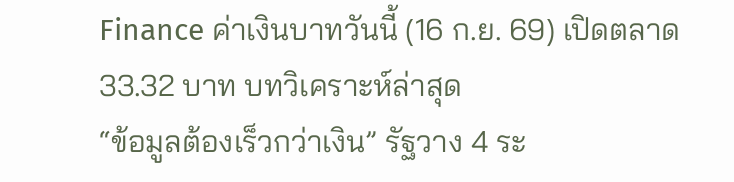Finance ค่าเงินบาทวันนี้ (16 ก.ย. 69) เปิดตลาด 33.32 บาท บทวิเคราะห์ล่าสุด
“ข้อมูลต้องเร็วกว่าเงิน” รัฐวาง 4 ระ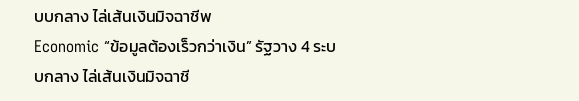บบกลาง ไล่เส้นเงินมิจฉาชีพ
Economic “ข้อมูลต้องเร็วกว่าเงิน” รัฐวาง 4 ระบบกลาง ไล่เส้นเงินมิจฉาชี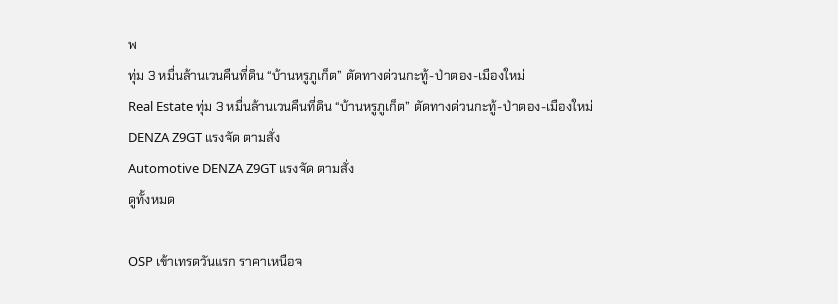พ
ทุ่ม 3 หมื่นล้านเวนคืนที่ดิน “บ้านหรูภูเก็ต” ตัดทางด่วนกะทู้-ป่าตอง-เมืองใหม่
Real Estate ทุ่ม 3 หมื่นล้านเวนคืนที่ดิน “บ้านหรูภูเก็ต” ตัดทางด่วนกะทู้-ป่าตอง-เมืองใหม่
DENZA Z9GT แรงจัด ตามสั่ง
Automotive DENZA Z9GT แรงจัด ตามสั่ง
ดูทั้งหมด

OSP เข้าเทรดวันแรก ราคาเหนือจ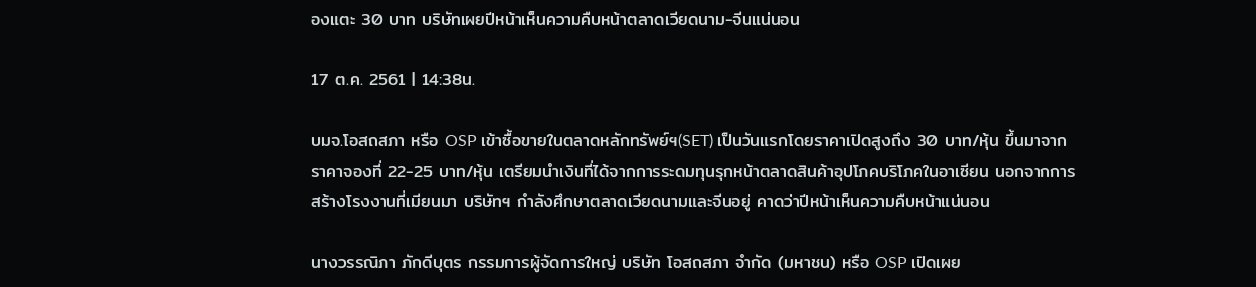องแตะ 30 บาท บริษัทเผยปีหน้าเห็นความคืบหน้าตลาดเวียดนาม-จีนแน่นอน

17 ต.ค. 2561 | 14:38น.

บมจ.โอสถสภา หรือ OSP เข้าซื้อขายในตลาดหลักทรัพย์ฯ(SET) เป็นวันแรกโดยราคาเปิดสูงถึง 30 บาท/หุ้น ขึ้นมาจากราคาจองที่ 22-25 บาท/หุ้น เตรียมนำเงินที่ได้จากการระดมทุนรุกหน้าตลาดสินค้าอุปโภคบริโภคในอาเซียน นอกจากการสร้างโรงงานที่เมียนมา บริษัทฯ กำลังศึกษาตลาดเวียดนามและจีนอยู่ คาดว่าปีหน้าเห็นความคืบหน้าแน่นอน

นางวรรณิภา ภักดีบุตร กรรมการผู้จัดการใหญ่ บริษัท โอสถสภา จำกัด (มหาชน) หรือ OSP เปิดเผย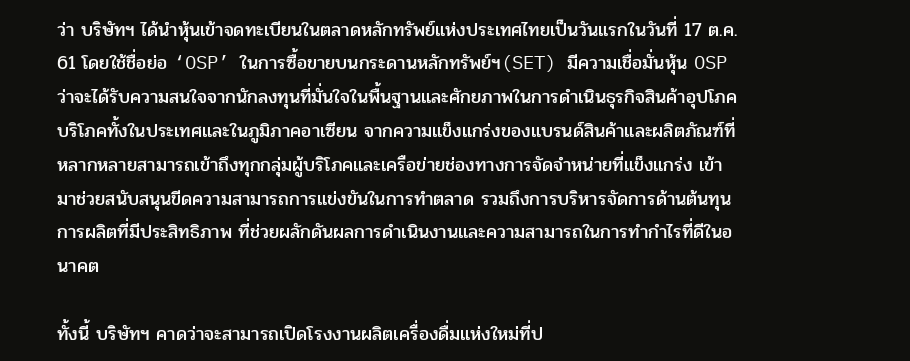ว่า บริษัทฯ ได้นำหุ้นเข้าจดทะเบียนในตลาดหลักทรัพย์แห่งประเทศไทยเป็นวันแรกในวันที่ 17 ต.ค. 61 โดยใช้ชื่อย่อ ‘OSP’ ในการซื้อขายบนกระดานหลักทรัพย์ฯ(SET) มีความเชื่อมั่นหุ้น OSP ว่าจะได้รับความสนใจจากนักลงทุนที่มั่นใจในพื้นฐานและศักยภาพในการดำเนินธุรกิจสินค้าอุปโภคบริโภคทั้งในประเทศและในภูมิภาคอาเซียน จากความแข็งแกร่งของแบรนด์สินค้าและผลิตภัณฑ์ที่หลากหลายสามารถเข้าถึงทุกกลุ่มผู้บริโภคและเครือข่ายช่องทางการจัดจำหน่ายที่แข็งแกร่ง เข้ามาช่วยสนับสนุนขีดความสามารถการแข่งขันในการทำตลาด รวมถึงการบริหารจัดการด้านต้นทุนการผลิตที่มีประสิทธิภาพ ที่ช่วยผลักดันผลการดำเนินงานและความสามารถในการทำกำไรที่ดีในอนาคต

ทั้งนี้ บริษัทฯ คาดว่าจะสามารถเปิดโรงงานผลิตเครื่องดื่มแห่งใหม่ที่ป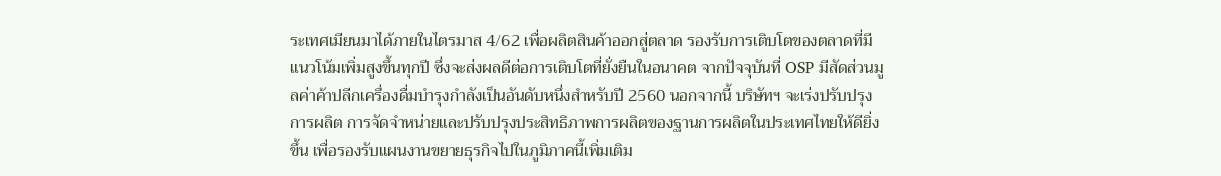ระเทศเมียนมาได้ภายในไตรมาส 4/62 เพื่อผลิตสินค้าออกสู่ตลาด รองรับการเติบโตของตลาดที่มีแนวโน้มเพิ่มสูงขึ้นทุกปี ซึ่งจะส่งผลดีต่อการเติบโตที่ยั่งยืนในอนาคต จากปัจจุบันที่ OSP มีสัดส่วนมูลค่าค้าปลีกเครื่องดื่มบำรุงกำลังเป็นอันดับหนึ่งสำหรับปี 2560 นอกจากนี้ บริษัทฯ จะเร่งปรับปรุงการผลิต การจัดจำหน่ายและปรับปรุงประสิทธิภาพการผลิตของฐานการผลิตในประเทศไทยให้ดียิ่งขึ้น เพื่อรองรับแผนงานขยายธุรกิจไปในภูมิภาคนี้เพิ่มเติม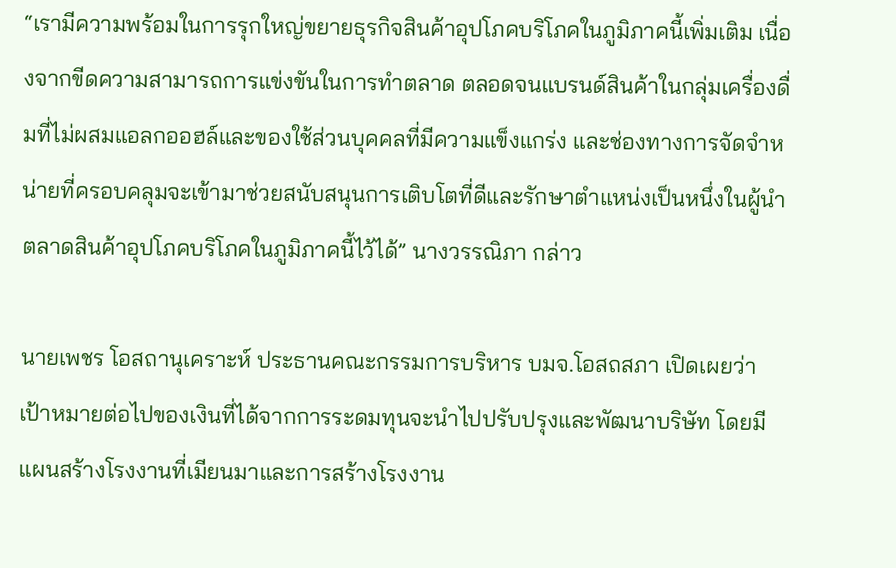“เรามีความพร้อมในการรุกใหญ่ขยายธุรกิจสินค้าอุปโภคบริโภคในภูมิภาคนี้เพิ่มเติม เนื่องจากขีดความสามารถการแข่งขันในการทำตลาด ตลอดจนแบรนด์สินค้าในกลุ่มเครื่องดื่มที่ไม่ผสมแอลกออฮล์และของใช้ส่วนบุคคลที่มีความแข็งแกร่ง และช่องทางการจัดจำหน่ายที่ครอบคลุมจะเข้ามาช่วยสนับสนุนการเติบโตที่ดีและรักษาตำแหน่งเป็นหนึ่งในผู้นำตลาดสินค้าอุปโภคบริโภคในภูมิภาคนี้ไว้ได้” นางวรรณิภา กล่าว

นายเพชร โอสถานุเคราะห์ ประธานคณะกรรมการบริหาร บมจ.โอสถสภา เปิดเผยว่า เป้าหมายต่อไปของเงินที่ได้จากการระดมทุนจะนำไปปรับปรุงและพัฒนาบริษัท โดยมีแผนสร้างโรงงานที่เมียนมาและการสร้างโรงงาน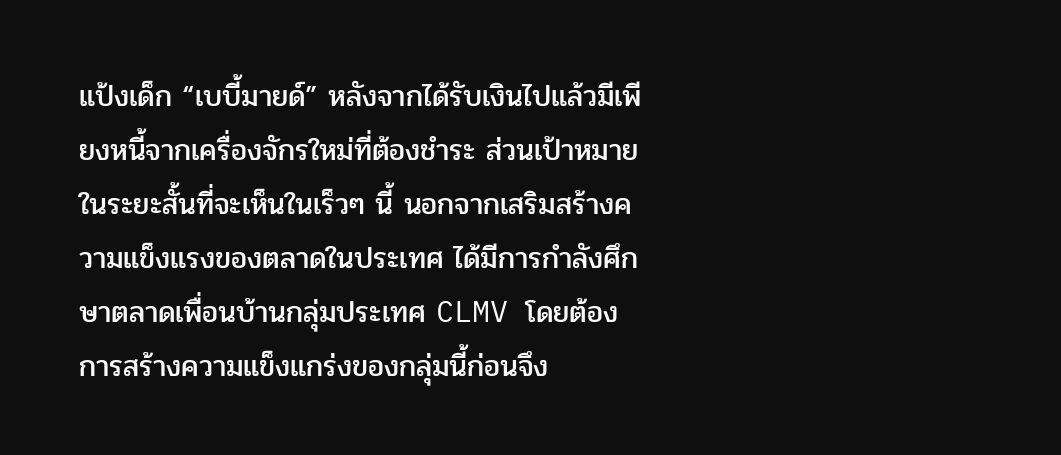แป้งเด็ก “เบบี้มายด์” หลังจากได้รับเงินไปแล้วมีเพียงหนี้จากเครื่องจักรใหม่ที่ต้องชำระ ส่วนเป้าหมายในระยะสั้นที่จะเห็นในเร็วๆ นี้ นอกจากเสริมสร้างความแข็งแรงของตลาดในประเทศ ได้มีการกำลังศึกษาตลาดเพื่อนบ้านกลุ่มประเทศ CLMV โดยต้องการสร้างความแข็งแกร่งของกลุ่มนี้ก่อนจึง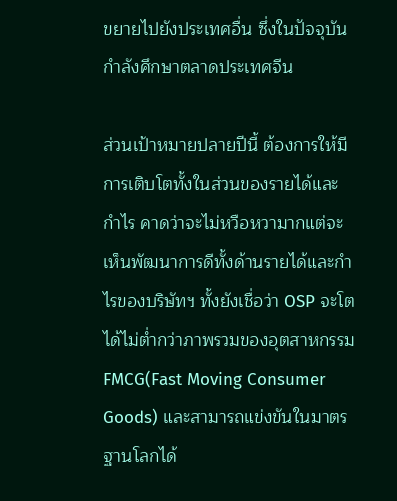ขยายไปยังประเทศอื่น ซึ่งในปัจจุบันกำลังศึกษาตลาดประเทศจีน

ส่วนเป้าหมายปลายปีนี้ ต้องการให้มีการเติบโตทั้งในส่วนของรายได้และกำไร คาดว่าจะไม่หวือหวามากแต่จะเห็นพัฒนาการดีทั้งด้านรายได้และกำไรของบริษัทฯ ทั้งยังเชื่อว่า OSP จะโตได้ไม่ต่ำกว่าภาพรวมของอุตสาหกรรม FMCG(Fast Moving Consumer Goods) และสามารถแข่งขันในมาตรฐานโลกได้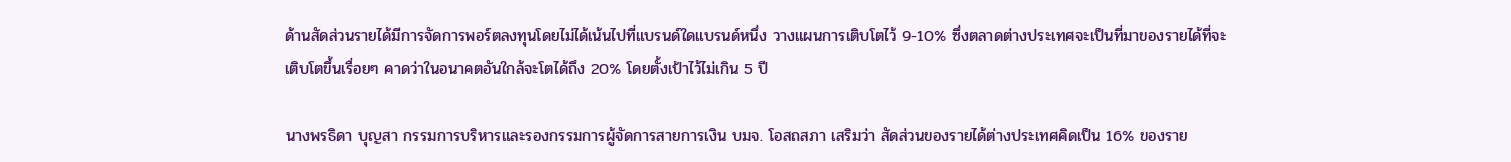ด้านสัดส่วนรายได้มีการจัดการพอร์ตลงทุนโดยไม่ได้เน้นไปที่แบรนด์ใดแบรนด์หนึ่ง วางแผนการเติบโตไว้ 9-10% ซึ่งตลาดต่างประเทศจะเป็นที่มาของรายได้ที่จะเติบโตขึ้นเรื่อยๆ คาดว่าในอนาคตอันใกล้จะโตได้ถึง 20% โดยตั้งเป้าไว้ไม่เกิน 5 ปี

นางพรธิดา บุญสา กรรมการบริหารและรองกรรมการผู้จัดการสายการเงิน บมจ. โอสถสภา เสริมว่า สัดส่วนของรายได้ต่างประเทศคิดเป็น 16% ของราย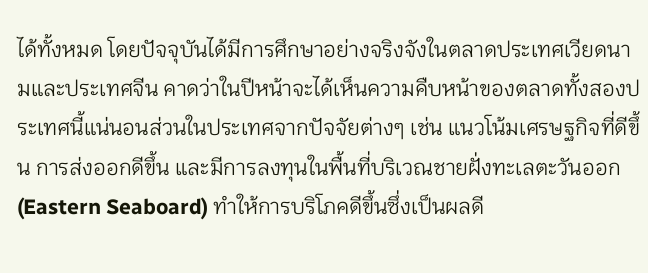ได้ทั้งหมด โดยปัจจุบันได้มีการศึกษาอย่างจริงจังในตลาดประเทศเวียดนามและประเทศจีน คาดว่าในปีหน้าจะได้เห็นความคืบหน้าของตลาดทั้งสองประเทศนี้แน่นอนส่วนในประเทศจากปัจจัยต่างๆ เช่น แนวโน้มเศรษฐกิจที่ดีขึ้น การส่งออกดีขึ้น และมีการลงทุนในพื้นที่บริเวณชายฝั่งทะเลตะวันออก(Eastern Seaboard) ทำให้การบริโภคดีขึ้นซึ่งเป็นผลดี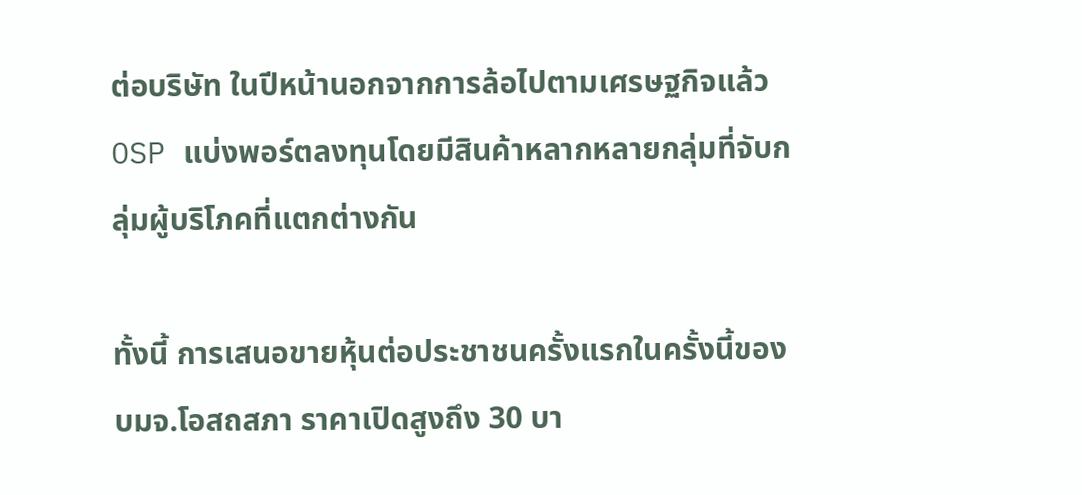ต่อบริษัท ในปีหน้านอกจากการล้อไปตามเศรษฐกิจแล้ว OSP แบ่งพอร์ตลงทุนโดยมีสินค้าหลากหลายกลุ่มที่จับกลุ่มผู้บริโภคที่แตกต่างกัน

ทั้งนี้ การเสนอขายหุ้นต่อประชาชนครั้งแรกในครั้งนี้ของ บมจ.โอสถสภา ราคาเปิดสูงถึง 30 บา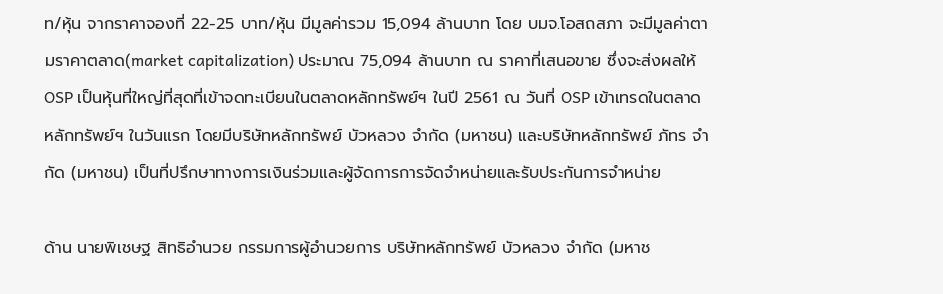ท/หุ้น จากราคาจองที่ 22-25 บาท/หุ้น มีมูลค่ารวม 15,094 ล้านบาท โดย บมจ.โอสถสภา จะมีมูลค่าตามราคาตลาด(market capitalization) ประมาณ 75,094 ล้านบาท ณ ราคาที่เสนอขาย ซึ่งจะส่งผลให้ OSP เป็นหุ้นที่ใหญ่ที่สุดที่เข้าจดทะเบียนในตลาดหลักทรัพย์ฯ ในปี 2561 ณ วันที่ OSP เข้าเทรดในตลาดหลักทรัพย์ฯ ในวันแรก โดยมีบริษัทหลักทรัพย์ บัวหลวง จำกัด (มหาชน) และบริษัทหลักทรัพย์ ภัทร จำกัด (มหาชน) เป็นที่ปรึกษาทางการเงินร่วมและผู้จัดการการจัดจำหน่ายและรับประกันการจำหน่าย

ด้าน นายพิเชษฐ สิทธิอำนวย กรรมการผู้อำนวยการ บริษัทหลักทรัพย์ บัวหลวง จำกัด (มหาช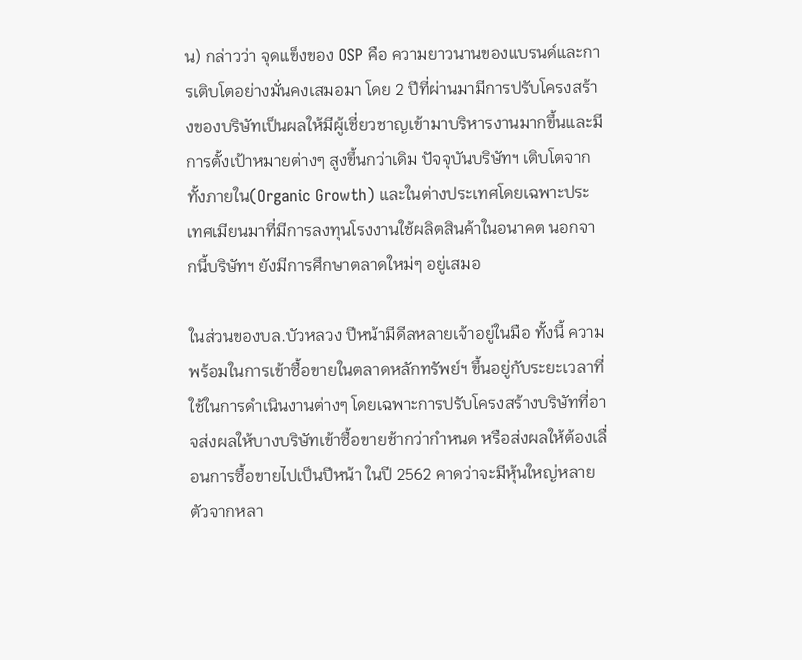น) กล่าวว่า จุดแข็งของ OSP คือ ความยาวนานของแบรนด์และการเติบโตอย่างมั่นคงเสมอมา โดย 2 ปีที่ผ่านมามีการปรับโครงสร้างของบริษัทเป็นผลให้มีผู้เชี่ยวชาญเข้ามาบริหารงานมากขึ้นและมีการตั้งเป้าหมายต่างๆ สูงขึ้นกว่าเดิม ปัจจุบันบริษัทฯ เติบโตจากทั้งภายใน(Organic Growth) และในต่างประเทศโดยเฉพาะประเทศเมียนมาที่มีการลงทุนโรงงานใช้ผลิตสินค้าในอนาคต นอกจากนี้บริษัทฯ ยังมีการศึกษาตลาดใหม่ๆ อยู่เสมอ

ในส่วนของบล.บัวหลวง ปีหน้ามีดีลหลายเจ้าอยู่ในมือ ทั้งนี้ ความพร้อมในการเข้าซื้อขายในตลาดหลักทรัพย์ฯ ขึ้นอยู่กับระยะเวลาที่ใช้ในการดำเนินงานต่างๆ โดยเฉพาะการปรับโครงสร้างบริษัทที่อาจส่งผลให้บางบริษัทเข้าซื้อขายช้ากว่ากำหนด หรือส่งผลให้ต้องเลื่อนการซื้อขายไปเป็นปีหน้า ในปี 2562 คาดว่าจะมีหุ้นใหญ่หลายตัวจากหลา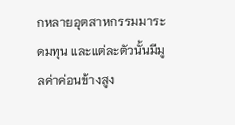กหลายอุตสาหกรรมมาระดมทุน และแต่ละตัวนั้นมีมูลค่าค่อนข้างสูง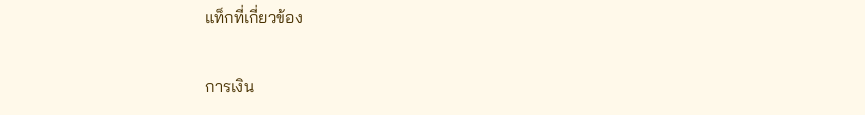แท็กที่เกี่ยวข้อง

การเงิน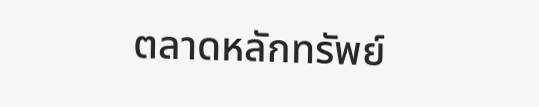ตลาดหลักทรัพย์